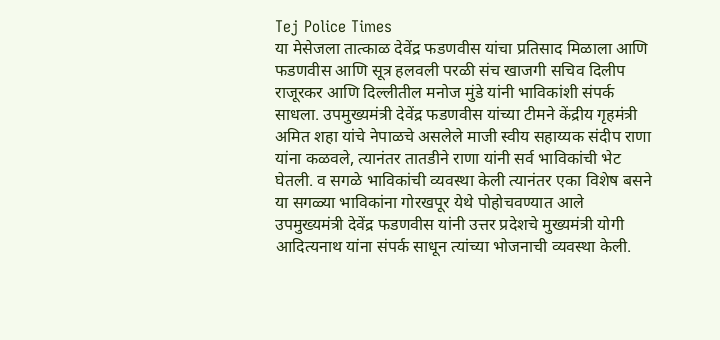Tej Police Times
या मेसेजला तात्काळ देवेंद्र फडणवीस यांचा प्रतिसाद मिळाला आणि फडणवीस आणि सूत्र हलवली परळी संच खाजगी सचिव दिलीप राजूरकर आणि दिल्लीतील मनोज मुंडे यांनी भाविकांशी संपर्क साधला. उपमुख्यमंत्री देवेंद्र फडणवीस यांच्या टीमने केंद्रीय गृहमंत्री अमित शहा यांचे नेपाळचे असलेले माजी स्वीय सहाय्यक संदीप राणा यांना कळवले, त्यानंतर तातडीने राणा यांनी सर्व भाविकांची भेट घेतली. व सगळे भाविकांची व्यवस्था केली त्यानंतर एका विशेष बसने या सगळ्या भाविकांना गोरखपूर येथे पोहोचवण्यात आले उपमुख्यमंत्री देवेंद्र फडणवीस यांनी उत्तर प्रदेशचे मुख्यमंत्री योगी आदित्यनाथ यांना संपर्क साधून त्यांच्या भोजनाची व्यवस्था केली.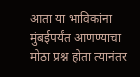आता या भाविकांना मुंबईपर्यंत आणण्याचा मोठा प्रश्न होता त्यानंतर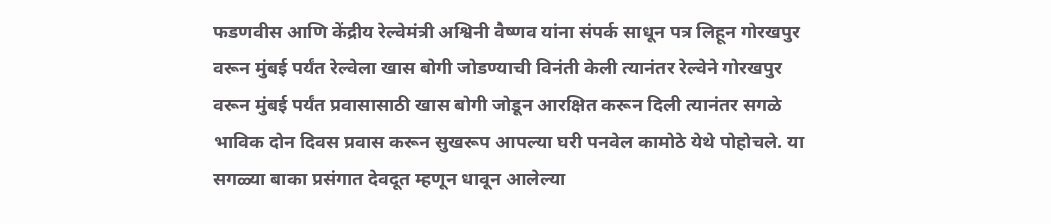फडणवीस आणि केंद्रीय रेल्वेमंत्री अश्विनी वैष्णव यांना संपर्क साधून पत्र लिहून गोरखपुर वरून मुंबई पर्यंत रेल्वेला खास बोगी जोडण्याची विनंती केली त्यानंतर रेल्वेने गोरखपुर वरून मुंबई पर्यंत प्रवासासाठी खास बोगी जोडून आरक्षित करून दिली त्यानंतर सगळे भाविक दोन दिवस प्रवास करून सुखरूप आपल्या घरी पनवेल कामोठे येथे पोहोचले. या सगळ्या बाका प्रसंगात देवदूत म्हणून धावून आलेल्या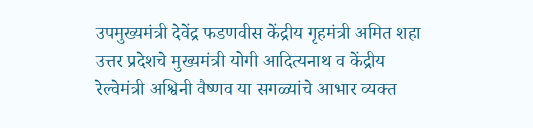उपमुख्यमंत्री देवेंद्र फडणवीस केंद्रीय गृहमंत्री अमित शहा उत्तर प्रदेशचे मुख्यमंत्री योगी आदित्यनाथ व केंद्रीय रेल्वेमंत्री अश्विनी वैष्णव या सगळ्यांचे आभार व्यक्त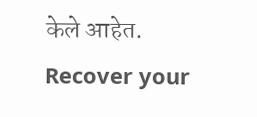केले आहेत.
Recover your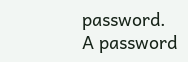password.
A password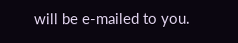will be e-mailed to you.